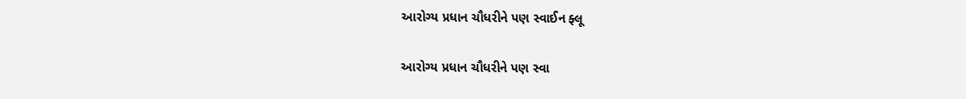આરોગ્ય પ્રધાન ચૌધરીને પણ સ્વાઈન ફ્લૂ

આરોગ્ય પ્રધાન ચૌધરીને પણ સ્વા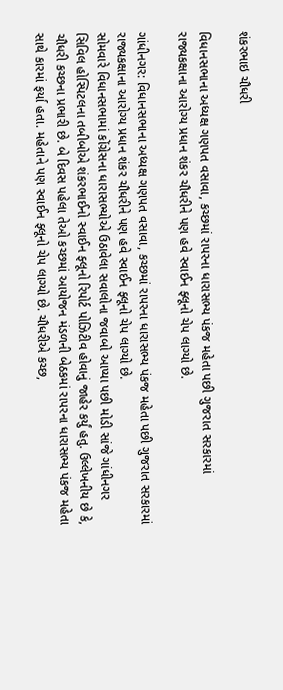શંકરભાઇ ચૌધરી

વિધાનસભાના અધ્યક્ષ ગણપત વસાવા, કચ્છમાં રાપરના ધારાસભ્ય પંકજ મહેતા પછી ગુજરાત સરકારમાં રાજ્યકક્ષાના આરોગ્ય પ્રધાન શંકર ચૌધરીને પણ હવે સ્વાઈન ફ્લૂનો ચેપ લાગ્યો છે.

ગાંધીનગર: વિધાનસભાના અધ્યક્ષ ગણપત વસાવા, કચ્છમાં રાપરના ધારાસભ્ય પંકજ મહેતા પછી ગુજરાત સરકારમાં રાજ્યકક્ષાના આરોગ્ય પ્રધાન શંકર ચૌધરીને પણ હવે સ્વાઈન ફ્લૂનો ચેપ લાગ્યો છે.
સોમવારે વિધાનસભામાં કોંગ્રેસના ધારાસભ્યોએ ઉઠાવેલા સવાલોના જવાબો આપ્યા પછી મોડી સાંજે ગાંધીનગર સિવિલ હોસ્પિટલના તબીબોએ શંકરભાઈનો સ્વાઈન ફ્લૂનો રિપોર્ટ પોઝિટીવ હોવાનું જાહેર કર્યું હતુ. ઉલ્લેખનીય છે કે, ચૌધરી કચ્છના પ્રભારી છે. બે દિવસ પહેલા તેઓ કચ્છમાં આયોજન મંડળની બેઠકમાં રાપરના ધારાસભ્ય પંકજ મહેતા સાથે કારમાં ફર્યા હતા. મહેતાને પણ સ્વાઈન ફ્લૂનો ચેપ લાગ્યો છે. ચૌધરીએ કચ્છ,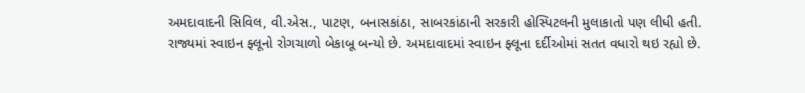અમદાવાદની સિવિલ, વી.એસ., પાટણ, બનાસકાંઠા, સાબરકાંઠાની સરકારી હોસ્પિટલની મુલાકાતો પણ લીધી હતી.
રાજ્યમાં સ્વાઇન ફ્લૂનો રોગચાળો બેકાબૂ બન્યો છે. અમદાવાદમાં સ્વાઇન ફ્લૂના દર્દીઓમાં સતત વધારો થઇ રહ્યો છે.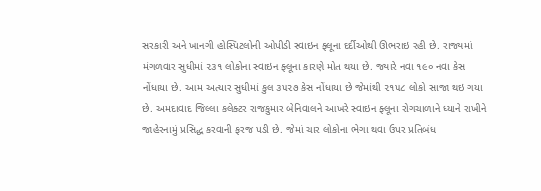સરકારી અને ખાનગી હોસ્પિટલોની ઓપીડી સ્વાઇન ફ્લૂના દર્દીઓથી ઊભરાઇ રહી છે. રાજ્યમાં મંગળવાર સુધીમાં ૨૩૧ લોકોના સ્વાઇન ફ્લૂના કારણે મોત થયા છે. જ્યારે નવા ૧૯૦ નવા કેસ નોંધાયા છે. આમ અત્યાર સુધીમાં કુલ ૩૫૨૭ કેસ નોંધાયા છે જેમાંથી ૨૧૫૮ લોકો સાજા થઇ ગયા છે. અમદાવાદ જિલ્લા કલેક્ટર રાજકુમાર બેનિવાલને આખરે સ્વાઇન ફ્લૂના રોગચાળાને ધ્યાને રાખીને જાહેરનામું પ્રસિદ્ધ કરવાની ફરજ પડી છે. જેમાં ચાર લોકોના ભેગા થવા ઉપર પ્રતિબંધ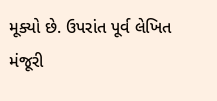મૂક્યો છે. ઉપરાંત પૂર્વ લેખિત મંજૂરી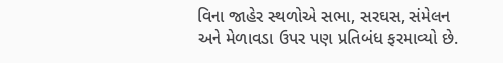વિના જાહેર સ્થળોએ સભા, સરઘસ, સંમેલન અને મેળાવડા ઉપર પણ પ્રતિબંધ ફરમાવ્યો છે.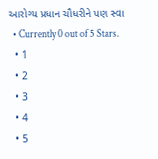આરોગ્ય પ્રધાન ચૌધરીને પણ સ્વા
  • Currently 0 out of 5 Stars.
  • 1
  • 2
  • 3
  • 4
  • 5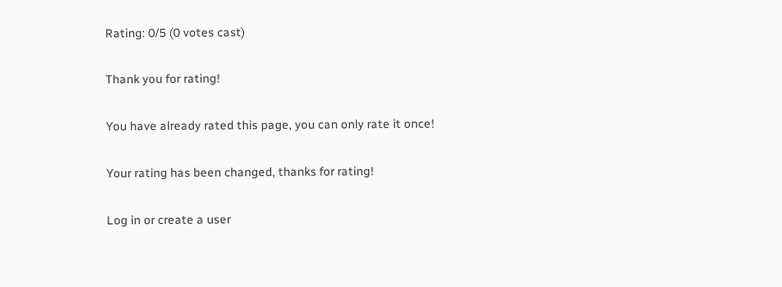Rating: 0/5 (0 votes cast)

Thank you for rating!

You have already rated this page, you can only rate it once!

Your rating has been changed, thanks for rating!

Log in or create a user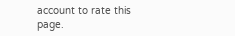account to rate this page.